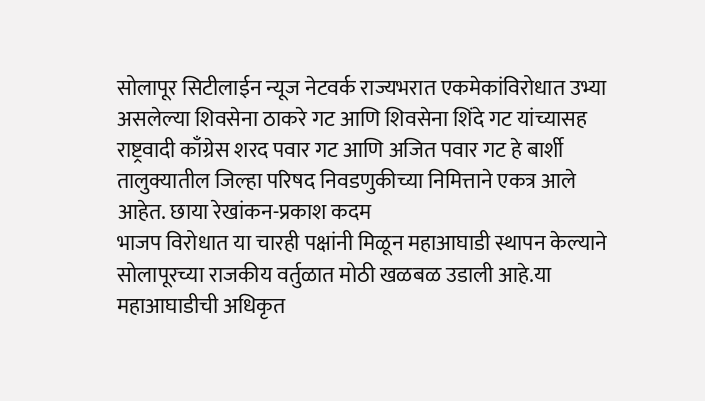सोलापूर सिटीलाईन न्यूज नेटवर्क राज्यभरात एकमेकांविरोधात उभ्या असलेल्या शिवसेना ठाकरे गट आणि शिवसेना शिंदे गट यांच्यासह राष्ट्रवादी काँग्रेस शरद पवार गट आणि अजित पवार गट हे बार्शी तालुक्यातील जिल्हा परिषद निवडणुकीच्या निमित्ताने एकत्र आले आहेत. छाया रेखांकन-प्रकाश कदम
भाजप विरोधात या चारही पक्षांनी मिळून महाआघाडी स्थापन केल्याने सोलापूरच्या राजकीय वर्तुळात मोठी खळबळ उडाली आहे.या महाआघाडीची अधिकृत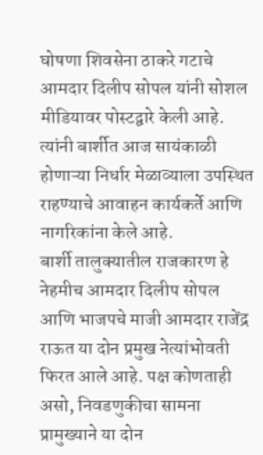घोषणा शिवसेना ठाकरे गटाचे आमदार दिलीप सोपल यांनी सोशल मीडियावर पोस्टद्वारे केली आहे. त्यांनी बार्शीत आज सायंकाळी होणाऱ्या निर्धार मेळाव्याला उपस्थित राहण्याचे आवाहन कार्यकर्ते आणि नागरिकांना केले आहे.
बार्शी तालुक्यातील राजकारण हे नेहमीच आमदार दिलीप सोपल आणि भाजपचे माजी आमदार राजेंद्र राऊत या दोन प्रमुख नेत्यांभोवती फिरत आले आहे. पक्ष कोणताही असो, निवडणुकीचा सामना प्रामुख्याने या दोन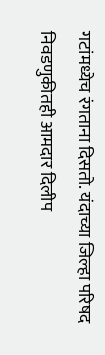गटांमध्येच रंगताना दिसतो. यंदाच्या जिल्हा परिषद निवडणुकीतही आमदार दिलीप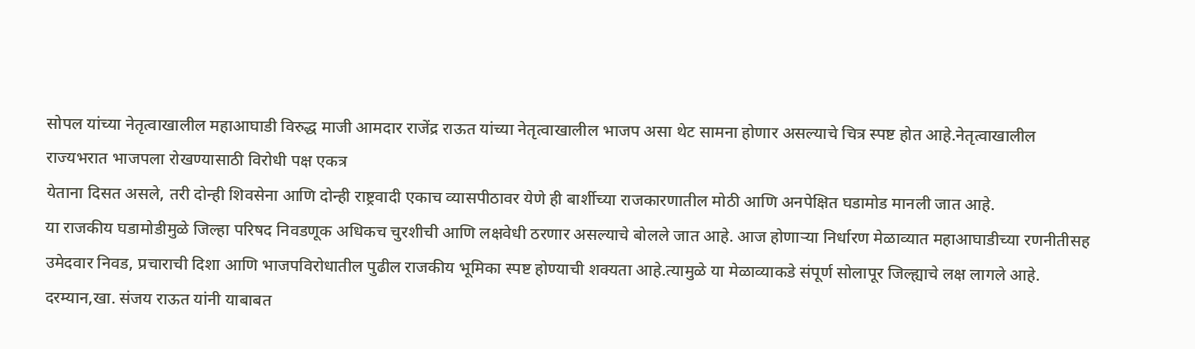सोपल यांच्या नेतृत्वाखालील महाआघाडी विरुद्ध माजी आमदार राजेंद्र राऊत यांच्या नेतृत्वाखालील भाजप असा थेट सामना होणार असल्याचे चित्र स्पष्ट होत आहे.नेतृत्वाखालील
राज्यभरात भाजपला रोखण्यासाठी विरोधी पक्ष एकत्र
येताना दिसत असले, तरी दोन्ही शिवसेना आणि दोन्ही राष्ट्रवादी एकाच व्यासपीठावर येणे ही बार्शीच्या राजकारणातील मोठी आणि अनपेक्षित घडामोड मानली जात आहे.
या राजकीय घडामोडीमुळे जिल्हा परिषद निवडणूक अधिकच चुरशीची आणि लक्षवेधी ठरणार असल्याचे बोलले जात आहे. आज होणाऱ्या निर्धारण मेळाव्यात महाआघाडीच्या रणनीतीसह उमेदवार निवड, प्रचाराची दिशा आणि भाजपविरोधातील पुढील राजकीय भूमिका स्पष्ट होण्याची शक्यता आहे.त्यामुळे या मेळाव्याकडे संपूर्ण सोलापूर जिल्ह्याचे लक्ष लागले आहे.
दरम्यान,खा. संजय राऊत यांनी याबाबत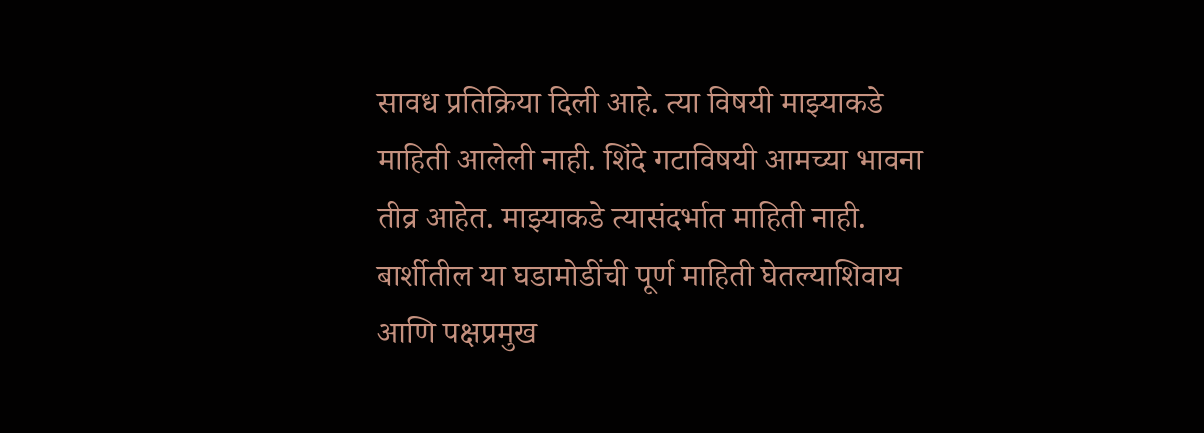सावध प्रतिक्रिया दिली आहे. त्या विषयी माझ्याकडे माहिती आलेली नाही. शिंदे गटाविषयी आमच्या भावना तीव्र आहेत. माझ्याकडे त्यासंदर्भात माहिती नाही. बार्शीतील या घडामोडींची पूर्ण माहिती घेतल्याशिवाय आणि पक्षप्रमुख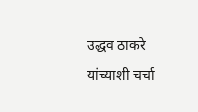उद्धव ठाकरे यांच्याशी चर्चा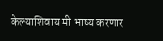केल्याशिवाय मी भाष्य करणार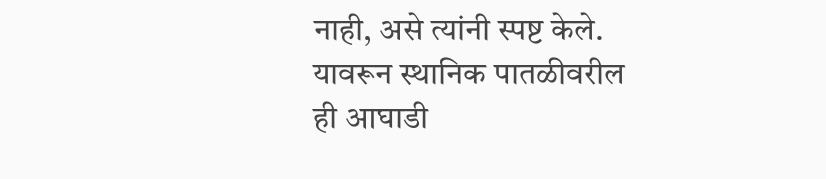नाही, असे त्यांनी स्पष्ट केले. यावरून स्थानिक पातळीवरील ही आघाडी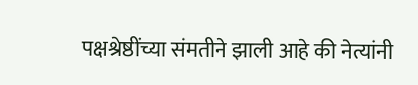पक्षश्रेष्ठींच्या संमतीने झाली आहे की नेत्यांनी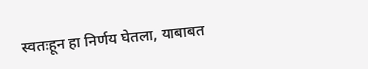स्वतःहून हा निर्णय घेतला, याबाबत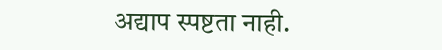अद्याप स्पष्टता नाही.